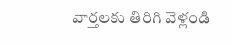వార్తలకు తిరిగి వెళ్లండి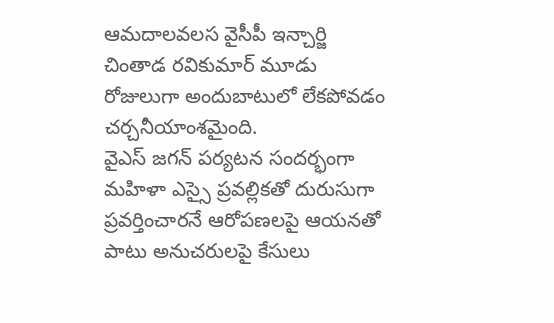ఆమదాలవలస వైసీపీ ఇన్చార్జి చింతాడ రవికుమార్ మూడు రోజులుగా అందుబాటులో లేకపోవడం చర్చనీయాంశమైంది.
వైఎస్ జగన్ పర్యటన సందర్భంగా మహిళా ఎస్సై ప్రవల్లికతో దురుసుగా ప్రవర్తించారనే ఆరోపణలపై ఆయనతో పాటు అనుచరులపై కేసులు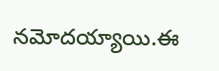నమోదయ్యాయి.ఈ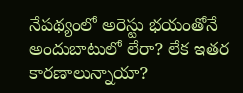నేపథ్యంలో అరెస్టు భయంతోనే అందుబాటులో లేరా? లేక ఇతర కారణాలున్నాయా?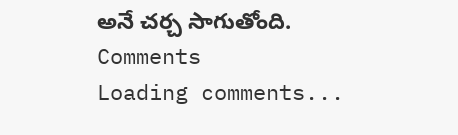అనే చర్చ సాగుతోంది.
Comments
Loading comments...